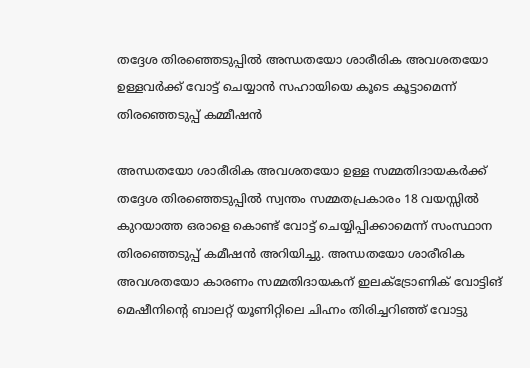തദ്ദേശ തിരഞ്ഞെടുപ്പിൽ അന്ധതയോ ശാരീരിക അവശതയോ ഉള്ളവര്‍ക്ക് വോട്ട് ചെയ്യാൻ സഹായിയെ കൂടെ കൂട്ടാമെന്ന് തിരഞ്ഞെടുപ്പ് കമ്മീഷൻ

അന്ധതയോ ശാരീരിക അവശതയോ ഉള്ള സമ്മതിദായകർക്ക് തദ്ദേശ തിരഞ്ഞെടുപ്പില്‍ സ്വന്തം സമ്മതപ്രകാരം 18 വയസ്സില്‍ കുറയാത്ത ഒരാളെ കൊണ്ട് വോട്ട് ചെയ്യിപ്പിക്കാമെന്ന് സംസ്ഥാന തിരഞ്ഞെടുപ്പ് കമീഷന്‍ അറിയിച്ചു. അന്ധതയോ ശാരീരിക അവശതയോ കാരണം സമ്മതിദായകന് ഇലക്ട്രോണിക് വോട്ടിങ് മെഷീനിന്റെ ബാലറ്റ് യൂണിറ്റിലെ ചിഹ്നം തിരിച്ചറിഞ്ഞ് വോട്ടു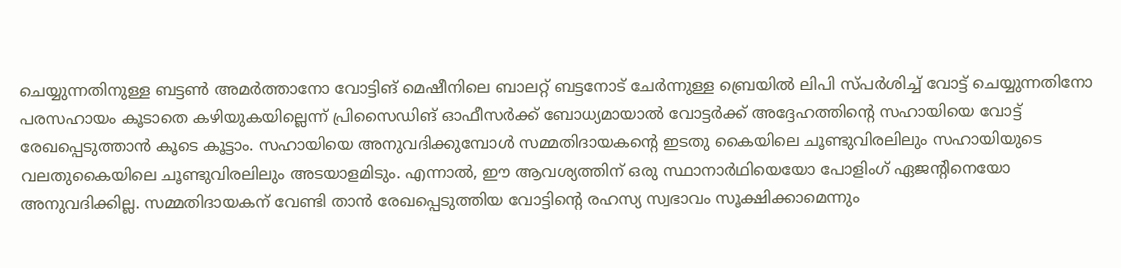ചെയ്യുന്നതിനുള്ള ബട്ടണ്‍ അമർത്താനോ വോട്ടിങ് മെഷീനിലെ ബാലറ്റ് ബട്ടനോട് ചേര്‍ന്നുള്ള ബ്രെയിൽ ലിപി സ്പര്‍ശിച്ച് വോട്ട് ചെയ്യുന്നതിനോ പരസഹായം കൂടാതെ കഴിയുകയില്ലെന്ന് പ്രിസൈഡിങ് ഓഫീസര്‍ക്ക് ബോധ്യമായാൽ വോട്ടര്‍ക്ക് അദ്ദേഹത്തിന്റെ സഹായിയെ വോട്ട് രേഖപ്പെടുത്താൻ കൂടെ കൂട്ടാം. സഹായിയെ അനുവദിക്കുമ്പോൾ സമ്മതിദായകന്റെ ഇടതു കൈയിലെ ചൂണ്ടുവിരലിലും സഹായിയുടെ വലതുകൈയിലെ ചൂണ്ടുവിരലിലും അടയാളമിടും. എന്നാല്‍, ഈ ആവശ്യത്തിന് ഒരു സ്ഥാനാര്‍ഥിയെയോ പോളിംഗ് ഏജന്റിനെയോ അനുവദിക്കില്ല. സമ്മതിദായകന് വേണ്ടി താന്‍ രേഖപ്പെടുത്തിയ വോട്ടിന്റെ രഹസ്യ സ്വഭാവം സൂക്ഷിക്കാമെന്നും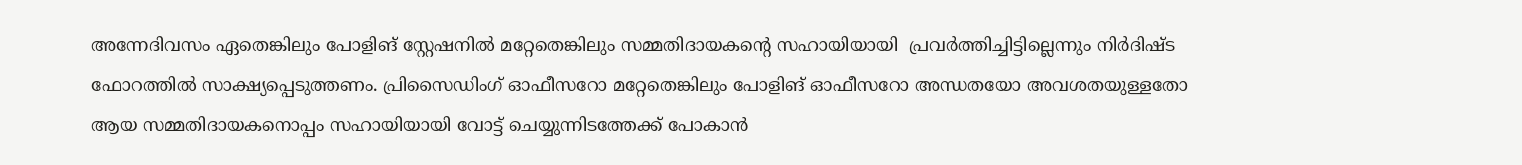അന്നേദിവസം ഏതെങ്കിലും പോളിങ് സ്റ്റേഷനില്‍ മറ്റേതെങ്കിലും സമ്മതിദായകന്റെ സഹായിയായി ‍ പ്രവര്‍ത്തിച്ചിട്ടില്ലെന്നും നിർദിഷ്ട ഫോറത്തിൽ സാക്ഷ്യപ്പെടുത്തണം. പ്രിസൈഡിംഗ് ഓഫീസറോ മറ്റേതെങ്കിലും പോളിങ് ഓഫീസറോ അന്ധതയോ അവശതയുള്ളതോ ആയ സമ്മതിദായകനൊപ്പം സഹായിയായി വോട്ട് ചെയ്യുന്നിടത്തേക്ക് പോകാന്‍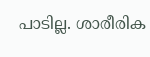പാടില്ല. ശാരീരിക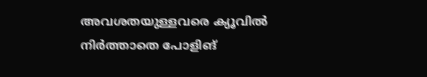അവശതയുള്ളവരെ ക്യൂവില്‍ നിര്‍ത്താതെ പോളിങ്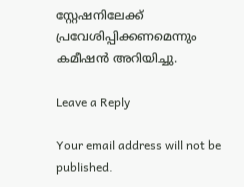സ്റ്റേഷനിലേക്ക് പ്രവേശിപ്പിക്കണമെന്നും കമീഷൻ അറിയിച്ചു.

Leave a Reply

Your email address will not be published.